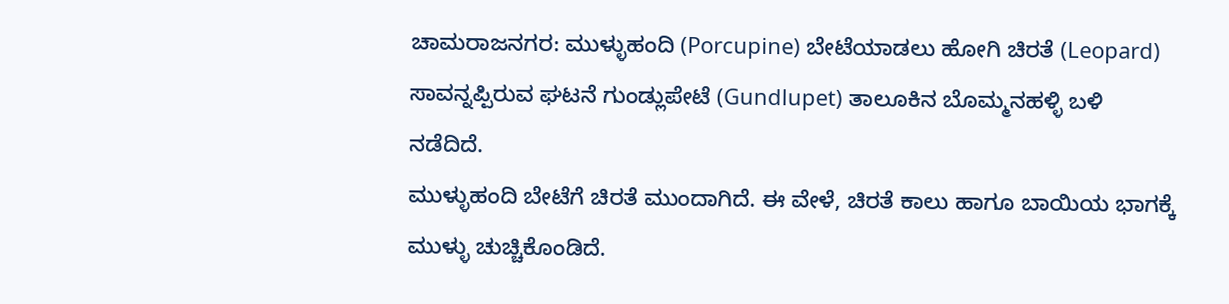ಚಾಮರಾಜನಗರ: ಮುಳ್ಳುಹಂದಿ (Porcupine) ಬೇಟೆಯಾಡಲು ಹೋಗಿ ಚಿರತೆ (Leopard) ಸಾವನ್ನಪ್ಪಿರುವ ಘಟನೆ ಗುಂಡ್ಲುಪೇಟೆ (Gundlupet) ತಾಲೂಕಿನ ಬೊಮ್ಮನಹಳ್ಳಿ ಬಳಿ ನಡೆದಿದೆ.
ಮುಳ್ಳುಹಂದಿ ಬೇಟೆಗೆ ಚಿರತೆ ಮುಂದಾಗಿದೆ. ಈ ವೇಳೆ, ಚಿರತೆ ಕಾಲು ಹಾಗೂ ಬಾಯಿಯ ಭಾಗಕ್ಕೆ ಮುಳ್ಳು ಚುಚ್ಚಿಕೊಂಡಿದೆ.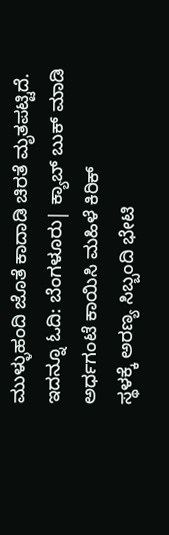ಮುಳ್ಳುಹಂದಿ ಜೊತೆ ಕಾದಾಡಿ ಚಿರತೆ ಮೃತಪಟ್ಟಿದೆ. ಇದನ್ನೂ ಓದಿ: ಬೆಂಗಳೂರು| ಕ್ಯಾಬ್ ಬುಕ್ ಮಾಡಿ ಅರ್ಧಗಂಟೆ ಕಾಯಿಸಿ ಮಹಿಳೆ ಕಿರಿಕ್
ಸ್ಥಳಕ್ಕೆ ಅರಣ್ಯ ಸಿಬ್ಬಂದಿ ಭೇಟಿ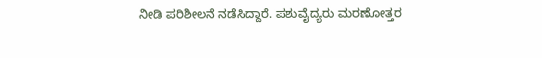ನೀಡಿ ಪರಿಶೀಲನೆ ನಡೆಸಿದ್ದಾರೆ. ಪಶುವೈದ್ಯರು ಮರಣೋತ್ತರ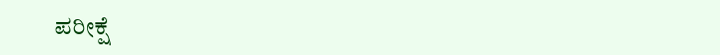ಪರೀಕ್ಷೆ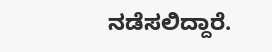ನಡೆಸಲಿದ್ದಾರೆ.